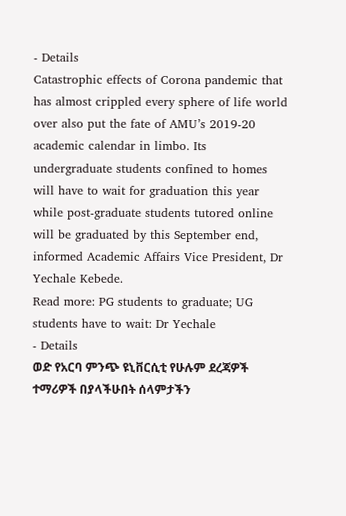- Details
Catastrophic effects of Corona pandemic that has almost crippled every sphere of life world over also put the fate of AMU’s 2019-20 academic calendar in limbo. Its undergraduate students confined to homes will have to wait for graduation this year while post-graduate students tutored online will be graduated by this September end, informed Academic Affairs Vice President, Dr Yechale Kebede.
Read more: PG students to graduate; UG students have to wait: Dr Yechale
- Details
ወድ የአርባ ምንጭ ዩኒቨርሲቲ የሁሉም ደረጃዎች ተማሪዎች በያላችሁበት ሰላምታችን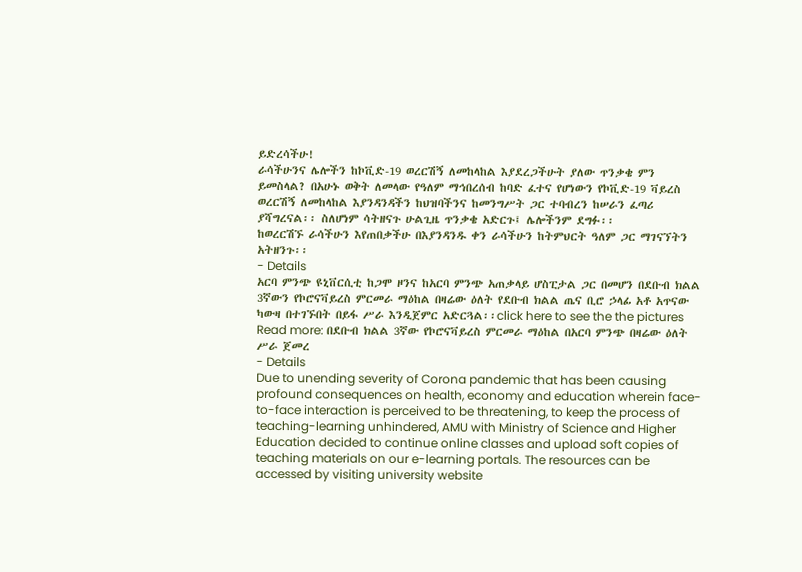ይድረሳችሁ!
ራሳችሁንና ሌሎችን ከኮቪድ-19 ወረርሽኝ ለመከላከል እያደረጋችሁት ያለው ጥንቃቄ ምን ይመስላል? በአሁኑ ወቅት ለመላው የዓለም ማኅበረሰብ ከባድ ፈተና የሆነውን የኮቪድ-19 ቫይረስ ወረርሽኝ ለመከላከል እያንዳንዳችን ከህዝባችንና ከመንግሥት ጋር ተባብረን ከሠራን ፈጣሪ ያሻግረናል፡፡ ስለሆነም ሳትዘናጉ ሁልጊዜ ጥንቃቄ አድርጉ፤ ሌሎችንም ደግፉ፡፡
ከወረርሽኙ ራሳችሁን እየጠበቃችሁ በእያንዳንዱ ቀን ራሳችሁን ከትምህርት ዓለም ጋር ማገናኘትን አትዘንጉ፡፡
- Details
አርባ ምንጭ ዩኒቨርሲቲ ከጋሞ ዞንና ከአርባ ምንጭ አጠቃላይ ሆስፒታል ጋር በመሆን በደቡብ ክልል 3ኛውን የኮሮናቫይረስ ምርመራ ማዕከል በዛሬው ዕለት የደቡብ ክልል ጤና ቢሮ ኃላፊ አቶ አጥናው ካውዛ በተገኙበት በይፋ ሥራ እንዲጀምር አድርጓል፡፡click here to see the the pictures
Read more: በደቡብ ክልል 3ኛው የኮሮናቫይረስ ምርመራ ማዕከል በአርባ ምንጭ በዛሬው ዕለት ሥራ ጀመረ
- Details
Due to unending severity of Corona pandemic that has been causing profound consequences on health, economy and education wherein face-to-face interaction is perceived to be threatening, to keep the process of teaching-learning unhindered, AMU with Ministry of Science and Higher Education decided to continue online classes and upload soft copies of teaching materials on our e-learning portals. The resources can be accessed by visiting university website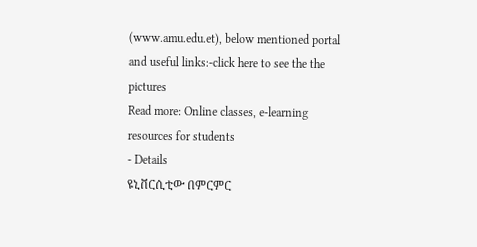(www.amu.edu.et), below mentioned portal and useful links:-click here to see the the pictures
Read more: Online classes, e-learning resources for students
- Details
ዩኒቨርሲቲው በምርምር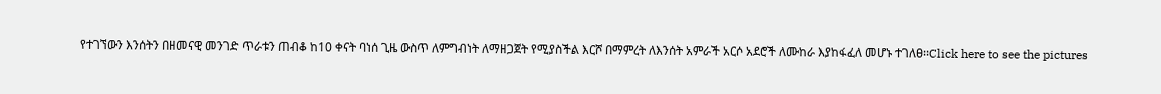የተገኘውን እንሰትን በዘመናዊ መንገድ ጥራቱን ጠብቆ ከ10 ቀናት ባነሰ ጊዜ ውስጥ ለምግብነት ለማዘጋጀት የሚያስችል እርሾ በማምረት ለእንሰት አምራች አርሶ አደሮች ለሙከራ እያከፋፈለ መሆኑ ተገለፀ፡፡Click here to see the pictures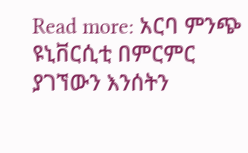Read more: አርባ ምንጭ ዩኒቨርሲቲ በምርምር ያገኘውን እንሰትን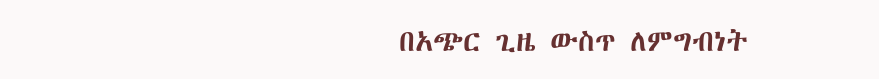በአጭር ጊዜ ውስጥ ለምግብነት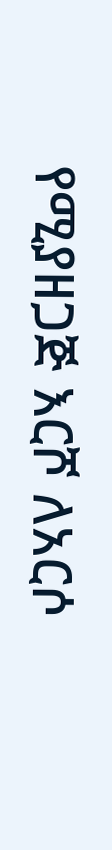የሚያዘጋጅ እርሾ ለአርሶ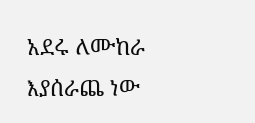አደሩ ለሙከራ እያሰራጨ ነው